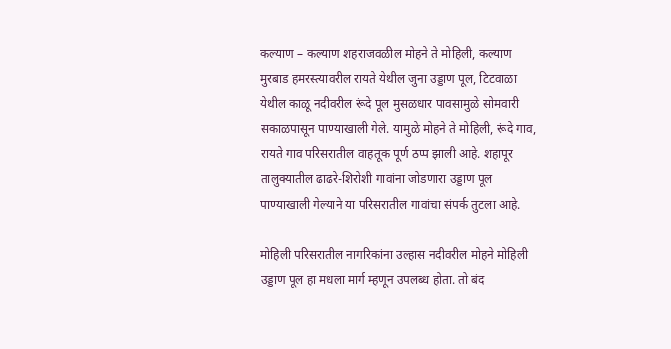कल्याण – कल्याण शहराजवळील मोहने ते मोहिली, कल्याण मुरबाड हमरस्त्यावरील रायते येथील जुना उड्डाण पूल, टिटवाळा येथील काळू नदीवरील रूंदे पूल मुसळधार पावसामुळे सोमवारी सकाळपासून पाण्याखाली गेले. यामुळे मोहने ते मोहिली, रूंदे गाव, रायते गाव परिसरातील वाहतूक पूर्ण ठप्प झाली आहे. शहापूर तालुक्यातील ढाढरे-शिरोशी गावांना जोडणारा उड्डाण पूल पाण्याखाली गेल्याने या परिसरातील गावांचा संपर्क तुटला आहे.

मोहिली परिसरातील नागरिकांना उल्हास नदीवरील मोहने मोहिली उड्डाण पूल हा मधला मार्ग म्हणून उपलब्ध होता. तो बंद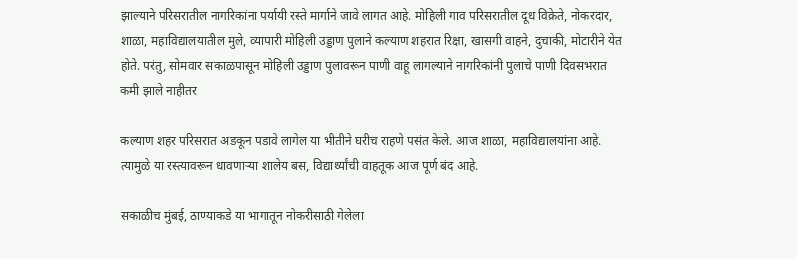झाल्याने परिसरातील नागरिकांना पर्यायी रस्ते मार्गाने जावे लागत आहे. मोहिली गाव परिसरातील दूध विक्रेते, नोकरदार, शाळा, महाविद्यालयातील मुले, व्यापारी मोहिली उड्डाण पुलाने कल्याण शहरात रिक्षा, खासगी वाहने, दुचाकी, मोटारीने येत होते. परंतु, सोमवार सकाळपासून मोहिली उड्डाण पुलावरून पाणी वाहू लागल्याने नागरिकांनी पुलाचे पाणी दिवसभरात कमी झाले नाहीतर

कल्याण शहर परिसरात अडकून पडावे लागेल या भीतीने घरीच राहणे पसंत केले. आज शाळा, महाविद्यालयांना आहे. त्यामुळे या रस्त्यावरून धावणाऱ्या शालेय बस, विद्यार्थ्यांची वाहतूक आज पूर्ण बंद आहे.

सकाळीच मुंबई, ठाण्याकडे या भागातून नोकरीसाठी गेलेला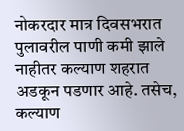नोकरदार मात्र दिवसभरात पुलावरील पाणी कमी झाले नाहीतर कल्याण शहरात अडकून पडणार आहे. तसेच, कल्याण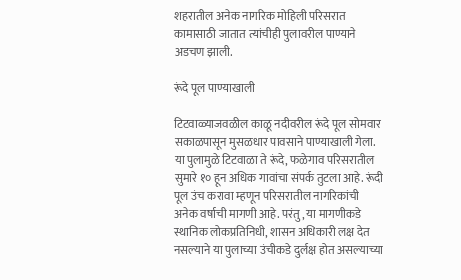शहरातील अनेक नागरिक मोहिली परिसरात कामासाठी जातात त्यांचीही पुलावरील पाण्याने अडचण झाली.

रूंदे पूल पाण्याखाली

टिटवाळ्याजवळील काळू नदीवरील रूंदे पूल सोमवार सकाळपासून मुसळधार पावसाने पाण्याखाली गेला. या पुलामुळे टिटवाळा ते रूंदे, फळेगाव परिसरातील सुमारे १० हून अधिक गावांचा संपर्क तुटला आहे. रूंदी पूल उंच करावा म्हणून परिसरातील नागरिकांची अनेक वर्षाची मागणी आहे. परंतु, या मागणीकडे स्थानिक लोकप्रतिनिधी, शासन अधिकारी लक्ष देत नसल्याने या पुलाच्या उंचीकडे दुर्लक्ष होत असल्याच्या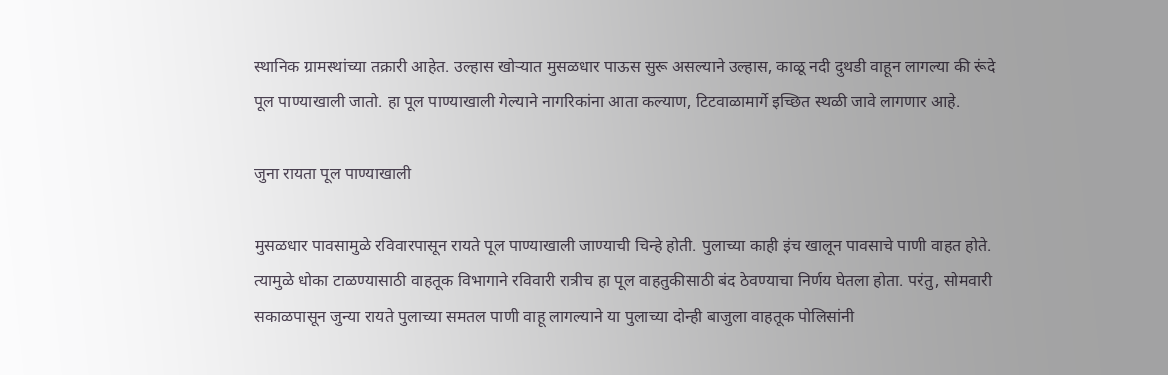स्थानिक ग्रामस्थांच्या तक्रारी आहेत. उल्हास खोऱ्यात मुसळधार पाऊस सुरू असल्याने उल्हास, काळू नदी दुथडी वाहून लागल्या की रूंदे पूल पाण्याखाली जातो. हा पूल पाण्याखाली गेल्याने नागरिकांना आता कल्याण, टिटवाळामार्गे इच्छित स्थळी जावे लागणार आहे.

जुना रायता पूल पाण्याखाली

मुसळधार पावसामुळे रविवारपासून रायते पूल पाण्याखाली जाण्याची चिन्हे होती. पुलाच्या काही इंच खालून पावसाचे पाणी वाहत होते. त्यामुळे धोका टाळण्यासाठी वाहतूक विभागाने रविवारी रात्रीच हा पूल वाहतुकीसाठी बंद ठेवण्याचा निर्णय घेतला होता. परंतु, सोमवारी सकाळपासून जुन्या रायते पुलाच्या समतल पाणी वाहू लागल्याने या पुलाच्या दोन्ही बाजुला वाहतूक पोलिसांनी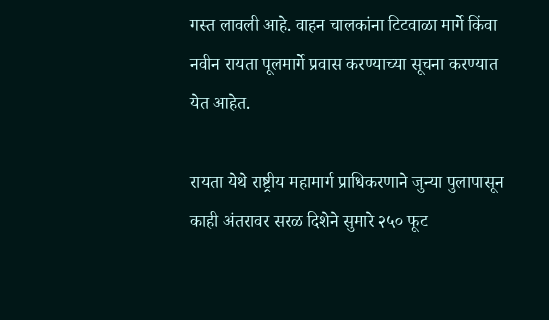गस्त लावली आहे. वाहन चालकांना टिटवाळा मार्गे किंवा नवीन रायता पूलमार्गे प्रवास करण्याच्या सूचना करण्यात येत आहेत.

रायता येथे राष्ट्रीय महामार्ग प्राधिकरणाने जुन्या पुलापासून काही अंतरावर सरळ दिशेने सुमारे २५० फूट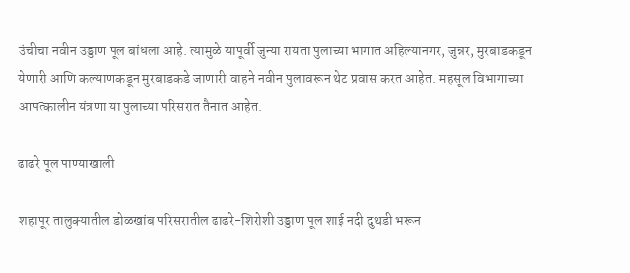उंचीचा नवीन उड्डाण पूल बांधला आहे. त्यामुळे यापूर्वी जुन्या रायता पुलाच्या भागात अहिल्यानगर, जुन्नर, मुरबाडकडून येणारी आणि कल्याणकडून मुरबाडकडे जाणारी वाहने नवीन पुलावरून थेट प्रवास करत आहेत. महसूल विभागाच्या आपत्कालीन यंत्रणा या पुलाच्या परिसरात तैनात आहेत.

ढाढरे पूल पाण्याखाली

शहापूर तालुक्यातील डोळखांब परिसरातील ढाढरे-शिरोशी उड्डाण पूल शाई नदी दुथडी भरून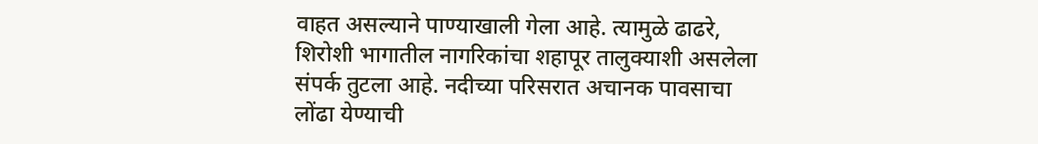वाहत असल्याने पाण्याखाली गेला आहे. त्यामुळे ढाढरे, शिरोशी भागातील नागरिकांचा शहापूर तालुक्याशी असलेला संपर्क तुटला आहे. नदीच्या परिसरात अचानक पावसाचा लोंढा येण्याची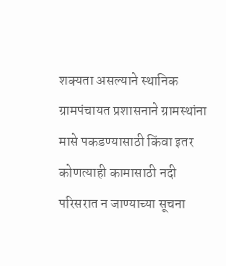शक्यता असल्याने स्थानिक ग्रामपंचायत प्रशासनाने ग्रामस्थांना मासे पकडण्यासाठी किंवा इतर कोणत्याही कामासाठी नदी परिसरात न जाण्याच्या सूचना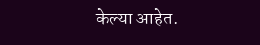केल्या आहेत.